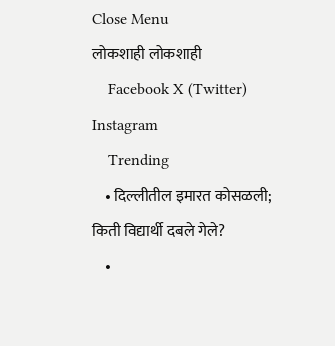Close Menu
लोकशाही लोकशाही
    Facebook X (Twitter) Instagram
    Trending
    • दिल्लीतील इमारत कोसळली; किती विद्यार्थी दबले गेले?
    •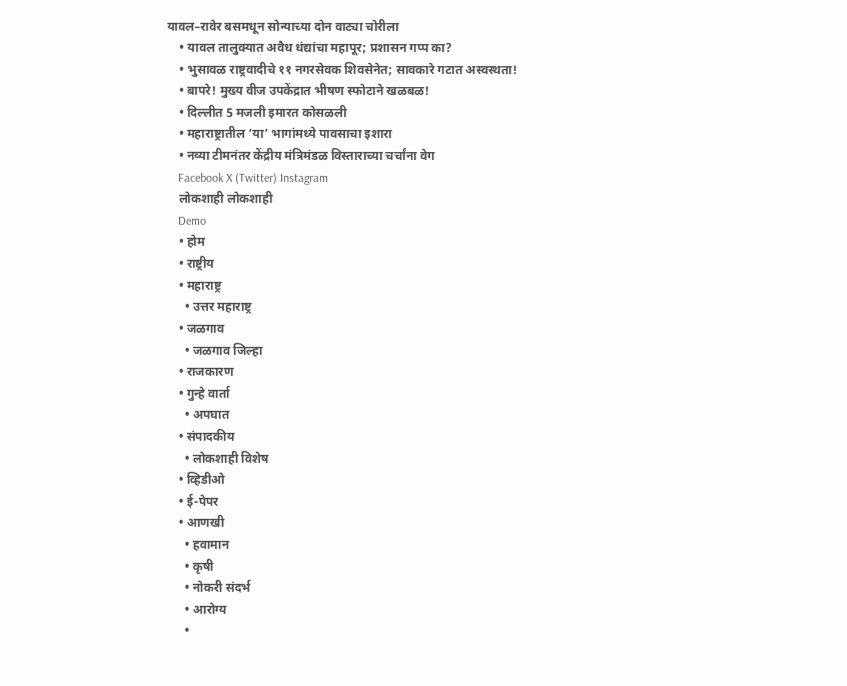यावल–रावेर बसमधून सोन्याच्या दोन वाट्या चोरीला
    • यावल तालुक्यात अवैध धंद्यांचा महापूर; प्रशासन गप्प का?
    • भुसावळ राष्ट्रवादीचे ११ नगरसेवक शिवसेनेत; सावकारे गटात अस्वस्थता!
    • बापरे! मुख्य वीज उपकेंद्रात भीषण स्फोटाने खळबळ!
    • दिल्लीत 5 मजली इमारत कोसळली
    • महाराष्ट्रातील ‘या’ भागांमध्ये पावसाचा इशारा
    • नव्या टीमनंतर केंद्रीय मंत्रिमंडळ विस्ताराच्या चर्चांना वेग
    Facebook X (Twitter) Instagram
    लोकशाही लोकशाही
    Demo
    • होम
    • राष्ट्रीय
    • महाराष्ट्र
      • उत्तर महाराष्ट्र
    • जळगाव
      • जळगाव जिल्हा
    • राजकारण
    • गुन्हे वार्ता
      • अपघात
    • संपादकीय
      • लोकशाही विशेष
    • व्हिडीओ
    • ई-पेपर
    • आणखी
      • हवामान
      • कृषी
      • नोकरी संदर्भ
      • आरोग्य
      •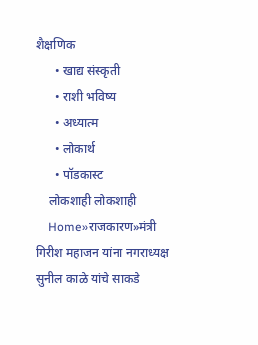शैक्षणिक
      • खाद्य संस्कृती
      • राशी भविष्य
      • अध्यात्म
      • लोकार्थ
      • पॉडकास्ट
    लोकशाही लोकशाही
    Home»राजकारण»मंत्री गिरीश महाजन यांना नगराध्यक्ष सुनील काळे यांचे साकडे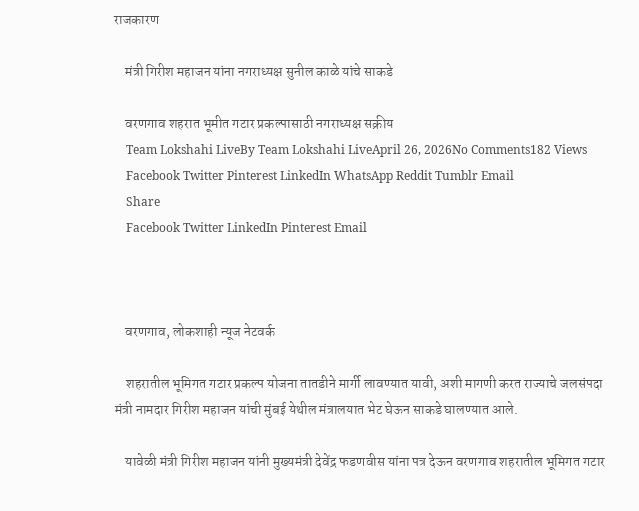राजकारण

    मंत्री गिरीश महाजन यांना नगराध्यक्ष सुनील काळे यांचे साकडे

    वरणगाव शहरात भूमीत गटार प्रकल्पासाठी नगराध्यक्ष सक्रीय
    Team Lokshahi LiveBy Team Lokshahi LiveApril 26, 2026No Comments182 Views
    Facebook Twitter Pinterest LinkedIn WhatsApp Reddit Tumblr Email
    Share
    Facebook Twitter LinkedIn Pinterest Email



    वरणगाव, लोकशाही न्यूज नेटवर्क

    शहरातील भूमिगत गटार प्रकल्प योजना तातडीने मार्गी लावण्यात यावी, अशी मागणी करत राज्याचे जलसंपदा मंत्री नामदार गिरीश महाजन यांची मुंबई येथील मंत्रालयात भेट घेऊन साकडे घालण्यात आले.

    यावेळी मंत्री गिरीश महाजन यांनी मुख्यमंत्री देवेंद्र फडणवीस यांना पत्र देऊन वरणगाव शहरातील भूमिगत गटार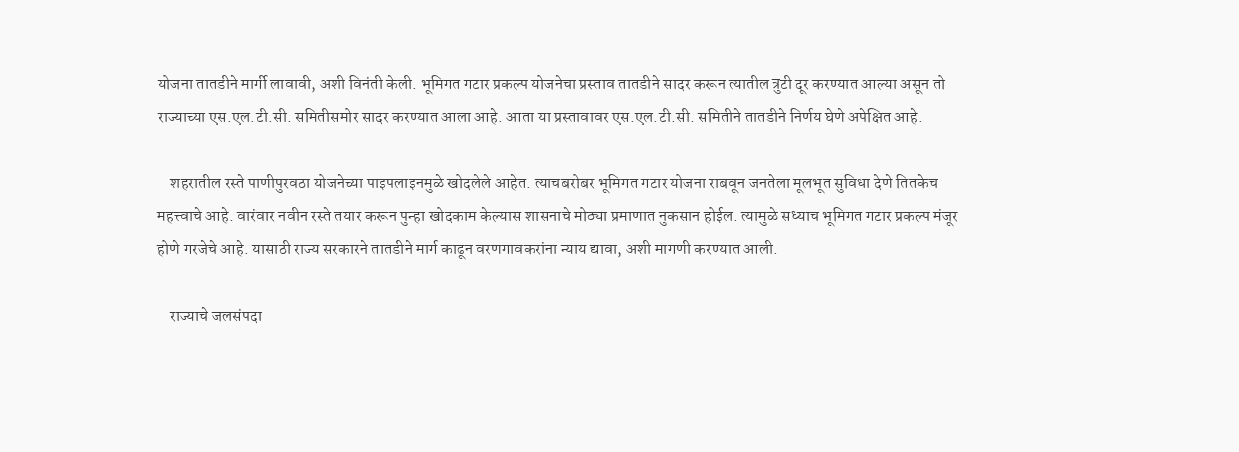योजना तातडीने मार्गी लावावी, अशी विनंती केली. भूमिगत गटार प्रकल्प योजनेचा प्रस्ताव तातडीने सादर करून त्यातील त्रुटी दूर करण्यात आल्या असून तो राज्याच्या एस.एल.टी.सी. समितीसमोर सादर करण्यात आला आहे. आता या प्रस्तावावर एस.एल.टी.सी. समितीने तातडीने निर्णय घेणे अपेक्षित आहे.

    शहरातील रस्ते पाणीपुरवठा योजनेच्या पाइपलाइनमुळे खोदलेले आहेत. त्याचबरोबर भूमिगत गटार योजना राबवून जनतेला मूलभूत सुविधा देणे तितकेच महत्त्वाचे आहे. वारंवार नवीन रस्ते तयार करून पुन्हा खोदकाम केल्यास शासनाचे मोठ्या प्रमाणात नुकसान होईल. त्यामुळे सध्याच भूमिगत गटार प्रकल्प मंजूर होणे गरजेचे आहे. यासाठी राज्य सरकारने तातडीने मार्ग काढून वरणगावकरांना न्याय द्यावा, अशी मागणी करण्यात आली.

    राज्याचे जलसंपदा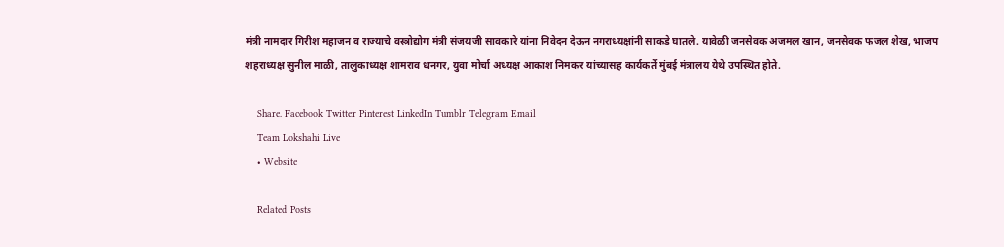मंत्री नामदार गिरीश महाजन व राज्याचे वस्त्रोद्योग मंत्री संजयजी सावकारे यांना निवेदन देऊन नगराध्यक्षांनी साकडे घातले. यावेळी जनसेवक अजमल खान, जनसेवक फजल शेख, भाजप शहराध्यक्ष सुनील माळी, तालुकाध्यक्ष शामराव धनगर, युवा मोर्चा अध्यक्ष आकाश निमकर यांच्यासह कार्यकर्ते मुंबई मंत्रालय येथे उपस्थित होते.

    Share. Facebook Twitter Pinterest LinkedIn Tumblr Telegram Email
    Team Lokshahi Live
    • Website

    Related Posts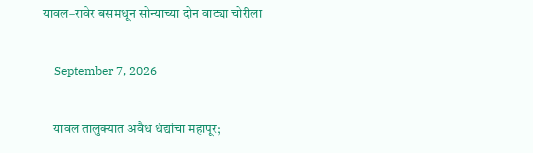यावल–रावेर बसमधून सोन्याच्या दोन वाट्या चोरीला

    September 7, 2026

    यावल तालुक्यात अवैध धंद्यांचा महापूर;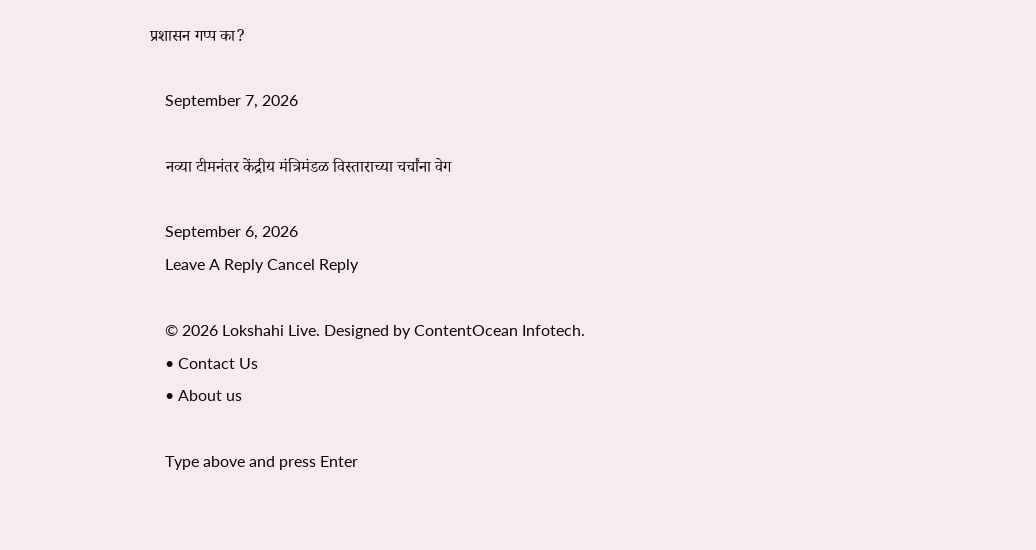प्रशासन गप्प का?

    September 7, 2026

    नव्या टीमनंतर केंद्रीय मंत्रिमंडळ विस्ताराच्या चर्चांना वेग

    September 6, 2026
    Leave A Reply Cancel Reply

    © 2026 Lokshahi Live. Designed by ContentOcean Infotech.
    • Contact Us
    • About us

    Type above and press Enter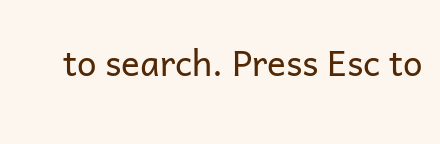to search. Press Esc to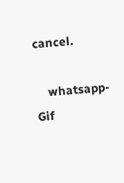cancel.

    whatsapp-Gif